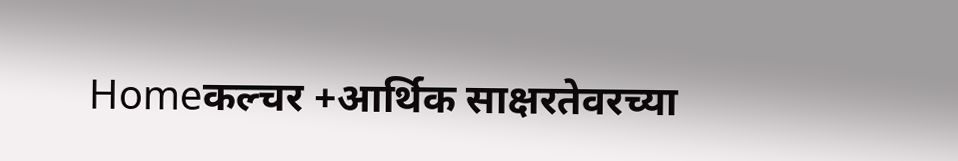Homeकल्चर +आर्थिक साक्षरतेवरच्या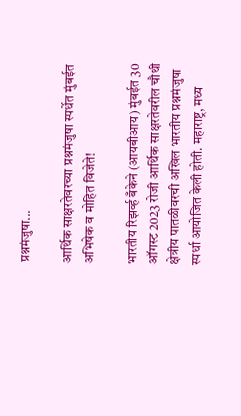प्रश्नमंजुषा...

आर्थिक साक्षरतेवरच्या प्रश्नमंजुषा स्पर्धेत मुंबईत अभिषेक व मोहित विजेते!

भारतीय रिझर्व्ह बँकेने (आयबीआय) मुंबईत 30 ऑगस्ट 2023 रोजी आर्थिक साक्षरतेवरील चौथी क्षेत्रीय पातळीवरची अखिल भारतीय प्रश्नमंजुषा स्पर्धा आयोजित केली होती. महाराष्ट्र, मध्य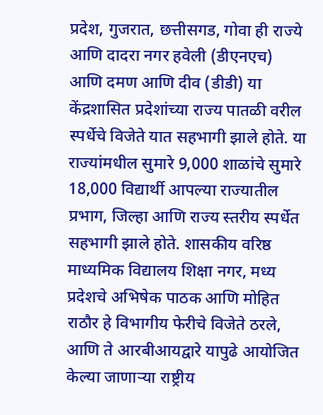प्रदेश, गुजरात, छत्तीसगड, गोवा ही राज्ये आणि दादरा नगर हवेली (डीएनएच) आणि दमण आणि दीव (डीडी) या केंद्रशासित प्रदेशांच्या राज्य पातळी वरील स्पर्धेचे विजेते यात सहभागी झाले होते. या राज्यांमधील सुमारे 9,000 शाळांचे सुमारे 18,000 विद्यार्थी आपल्या राज्यातील प्रभाग, जिल्हा आणि राज्य स्तरीय स्पर्धेत सहभागी झाले होते. शासकीय वरिष्ठ माध्यमिक विद्यालय शिक्षा नगर, मध्य प्रदेशचे अभिषेक पाठक आणि मोहित राठौर हे विभागीय फेरीचे विजेते ठरले, आणि ते आरबीआयद्वारे यापुढे आयोजित केल्या जाणाऱ्या राष्ट्रीय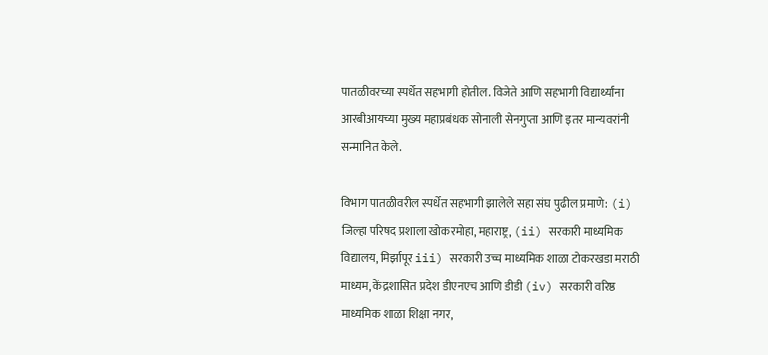पातळीवरच्या स्पर्धेत सहभागी होतील. विजेते आणि सहभागी विद्यार्थ्यांना आरबीआयच्या मुख्‍य महाप्रबंधक सोनाली सेनगुप्ता आणि इतर मान्यवरांनी सन्मानित केले.

विभाग पातळीवरील स्पर्धेत सहभागी झालेले सहा संघ पुढील प्रमाणे: (i) जिल्हा परिषद प्रशाला खोकरमोहा, महाराष्ट्र, (ii) सरकारी माध्यमिक विद्यालय, मिर्झापूर iii) सरकारी उच्च माध्यमिक शाळा टोकरखडा मराठी माध्यम, केंद्रशासित प्रदेश डीएनएच आणि डीडी (iv) सरकारी वरिष्ठ माध्यमिक शाळा शिक्षा नगर,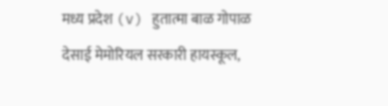मध्य प्रदेश (v) हुतात्मा बाळ गोपाळ देसाई मेमोरियल सरकारी हायस्कूल,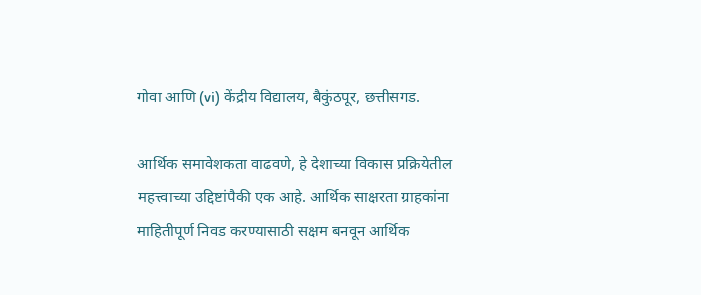गोवा आणि (vi) केंद्रीय विद्यालय, बैकुंठपूर, छत्तीसगड.

आर्थिक समावेशकता वाढवणे, हे देशाच्या विकास प्रक्रियेतील महत्त्वाच्या उद्दिष्टांपैकी एक आहे. आर्थिक साक्षरता ग्राहकांना माहितीपूर्ण निवड करण्यासाठी सक्षम बनवून आर्थिक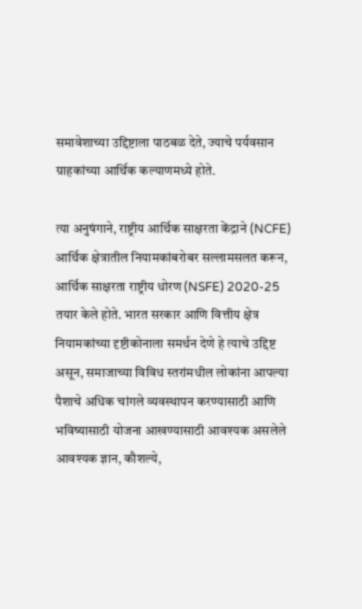समावेशाच्या उद्दिष्टाला पाठबळ देते, ज्याचे पर्यवसान ग्राहकांच्या आर्थिक कल्याणमध्ये होते.

त्या अनुषंगाने, राष्ट्रीय आर्थिक साक्षरता केंद्राने (NCFE) आर्थिक क्षेत्रातील नियामकांबरोबर सल्लामसलत करून, आर्थिक साक्षरता राष्ट्रीय धोरण (NSFE) 2020-25 तयार केले होते. भारत सरकार आणि वित्तीय क्षेत्र नियामकांच्या दृष्टीकोनाला समर्थन देणे हे त्याचे उद्दिष्ट असून, समाजाच्या विविध स्तरांमधील लोकांना आपल्या पैशाचे अधिक चांगले व्यवस्थापन करण्यासाठी आणि भविष्यासाठी योजना आखण्यासाठी आवश्यक असलेले आवश्यक ज्ञान, कौशल्ये,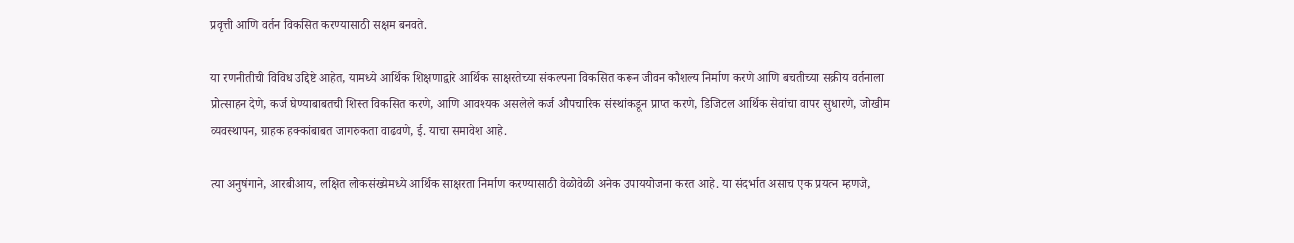प्रवृत्ती आणि वर्तन विकसित करण्यासाठी सक्षम बनवते.

या रणनीतीची विविध उद्दिष्टे आहेत, यामध्ये आर्थिक शिक्षणाद्वारे आर्थिक साक्षरतेच्या संकल्पना विकसित करून जीवन कौशल्य निर्माण करणे आणि बचतीच्या सक्रीय वर्तनाला प्रोत्साहन देणे, कर्ज घेण्याबाबतची शिस्त विकसित करणे, आणि आवश्यक असलेले कर्ज औपचारिक संस्थांकडून प्राप्त करणे, डिजिटल आर्थिक सेवांचा वापर सुधारणे, जोखीम व्यवस्थापन, ग्राहक हक्कांबाबत जागरुकता वाढवणे, ई. याचा समावेश आहे.

त्या अनुषंगाने, आरबीआय, लक्षित लोकसंख्येमध्ये आर्थिक साक्षरता निर्माण करण्यासाठी वेळोवेळी अनेक उपाययोजना करत आहे. या संदर्भात असाच एक प्रयत्न म्हणजे,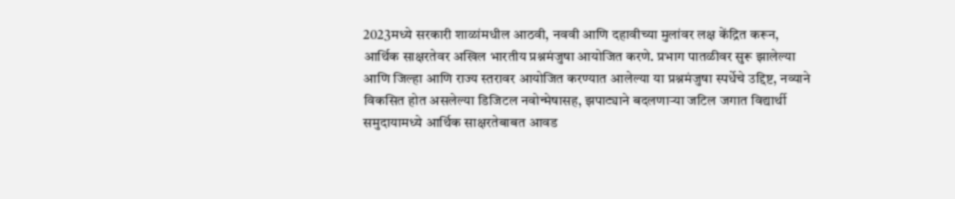2023मध्ये सरकारी शाळांमधील आठवी, नववी आणि दहावीच्या मुलांवर लक्ष केंद्रित करून, आर्थिक साक्षरतेवर अखिल भारतीय प्रश्नमंजुषा आयोजित करणे. प्रभाग पातळीवर सुरू झालेल्या आणि जिल्हा आणि राज्य स्तरावर आयोजित करण्यात आलेल्या या प्रश्नमंजुषा स्पर्धेचे उद्दिष्ट, नव्याने विकसित होत असलेल्या डिजिटल नवोन्मेषासह, झपाट्याने बदलणाऱ्या जटिल जगात विद्यार्थी समुदायामध्ये आर्थिक साक्षरतेबाबत आवड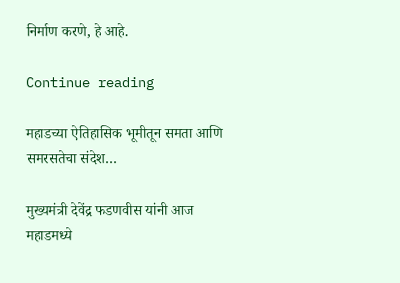निर्माण करणे, हे आहे.

Continue reading

महाडच्या ऐतिहासिक भूमीतून समता आणि समरसतेचा संदेश…

मुख्यमंत्री देवेंद्र फडणवीस यांनी आज महाडमध्ये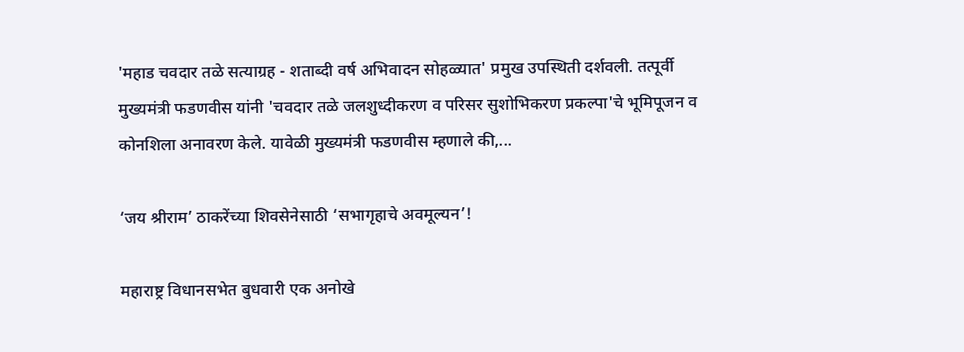'महाड चवदार तळे सत्याग्रह - शताब्दी वर्ष अभिवादन सोहळ्यात' प्रमुख उपस्थिती दर्शवली. तत्पूर्वी मुख्यमंत्री फडणवीस यांनी 'चवदार तळे जलशुध्दीकरण व परिसर सुशोभिकरण प्रकल्पा'चे भूमिपूजन व कोनशिला अनावरण केले. यावेळी मुख्यमंत्री फडणवीस म्हणाले की,...

‘जय श्रीराम’ ठाकरेंच्या शिवसेनेसाठी ‘सभागृहाचे अवमूल्यन’!

महाराष्ट्र विधानसभेत बुधवारी एक अनोखे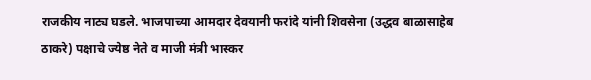राजकीय नाट्य घडले. भाजपाच्या आमदार देवयानी फरांदे यांनी शिवसेना (उद्धव बाळासाहेब ठाकरे) पक्षाचे ज्येष्ठ नेते व माजी मंत्री भास्कर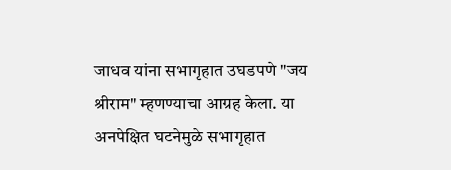जाधव यांना सभागृहात उघडपणे "जय श्रीराम" म्हणण्याचा आग्रह केला. या अनपेक्षित घटनेमुळे सभागृहात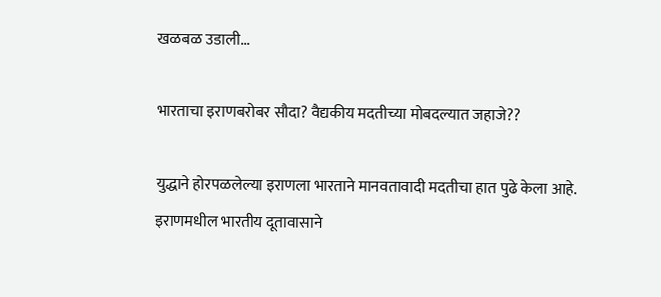खळबळ उडाली...

भारताचा इराणबरोबर सौदा? वैद्यकीय मदतीच्या मोबदल्यात जहाजे??

युद्धाने होरपळलेल्या इराणला भारताने मानवतावादी मदतीचा हात पुढे केला आहे. इराणमधील भारतीय दूतावासाने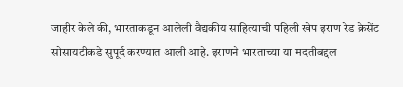जाहीर केले की, भारताकडून आलेली वैद्यकीय साहित्याची पहिली खेप इराण रेड क्रेसेंट सोसायटीकडे सुपूर्द करण्यात आली आहे. इराणने भारताच्या या मदतीबद्दल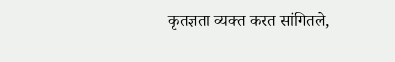कृतज्ञता व्यक्त करत सांगितले,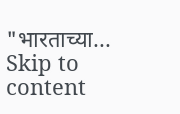"भारताच्या...
Skip to content